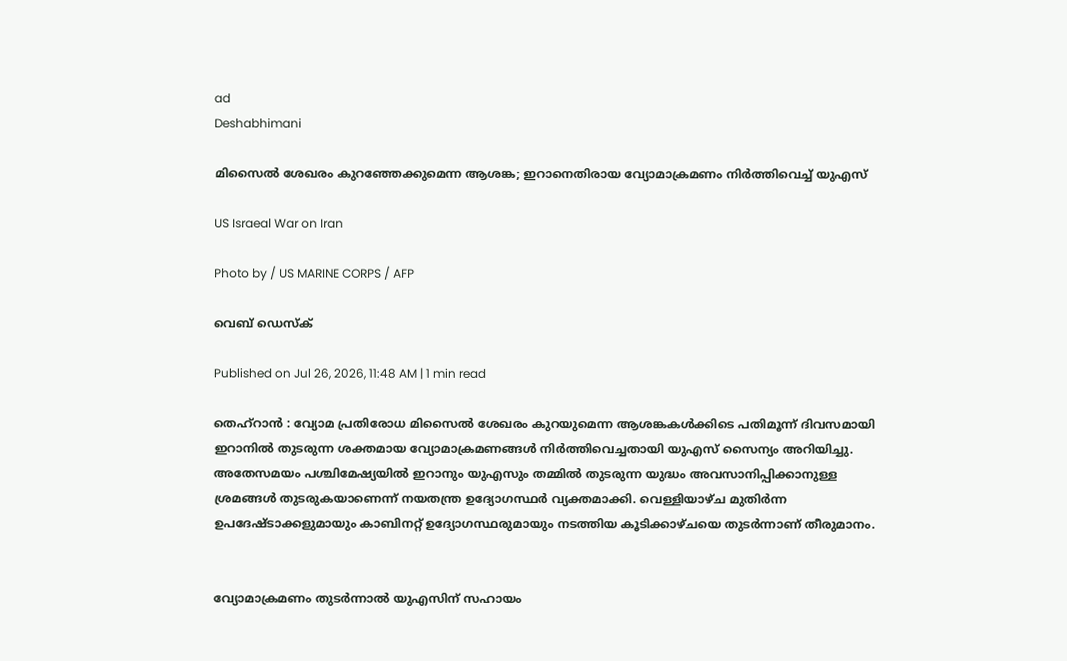ad
Deshabhimani

മിസൈൽ ശേഖരം കുറഞ്ഞേക്കുമെന്ന ആശങ്ക; ഇറാനെതിരായ വ്യോമാക്രമണം നിർത്തിവെച്ച് യുഎസ്

US Israeal War on Iran

Photo by / US MARINE CORPS / AFP

വെബ് ഡെസ്ക്

Published on Jul 26, 2026, 11:48 AM | 1 min read

തെഹ്റാൻ : വ്യോമ പ്രതിരോധ മിസൈൽ ശേഖരം കുറയുമെന്ന ആശങ്കകൾക്കിടെ പതിമൂന്ന് ദിവസമായി ഇറാനിൽ തുടരുന്ന ശക്തമായ വ്യോമാക്രമണങ്ങൾ നിർത്തിവെച്ചതായി യുഎസ് സൈന്യം അറിയിച്ചു. അതേസമയം പശ്ചിമേഷ്യയിൽ ഇറാനും യുഎസും തമ്മിൽ തുടരുന്ന യുദ്ധം അവസാനിപ്പിക്കാനുള്ള ശ്രമങ്ങൾ തുടരുകയാണെന്ന് നയതന്ത്ര ഉദ്യോഗസ്ഥർ വ്യക്തമാക്കി. വെള്ളിയാഴ്ച മുതിർന്ന ഉപദേഷ്ടാക്കളുമായും കാബിനറ്റ് ഉദ്യോഗസ്ഥരുമായും നടത്തിയ കൂടിക്കാഴ്ചയെ തുടർന്നാണ് തീരുമാനം.


വ്യോമാക്രമണം തുടർന്നാൽ യുഎസിന് സഹായം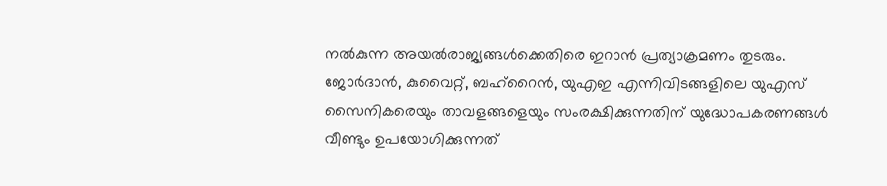നൽകുന്ന അയൽരാജ്യങ്ങൾക്കെതിരെ ഇറാൻ പ്രത്യാക്രമണം തുടരും. ജോർദാൻ, കുവൈറ്റ്, ബഹ്‌റൈൻ, യുഎഇ എന്നിവിടങ്ങളിലെ യുഎസ് സൈനികരെയും താവളങ്ങളെയും സംരക്ഷിക്കുന്നതിന് യുദ്ധോപകരണങ്ങൾ വീണ്ടും ഉപയോഗിക്കുന്നത്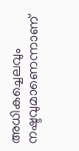അധികച്ചെലവും നഷ്ടവുമാണെന്നാണ്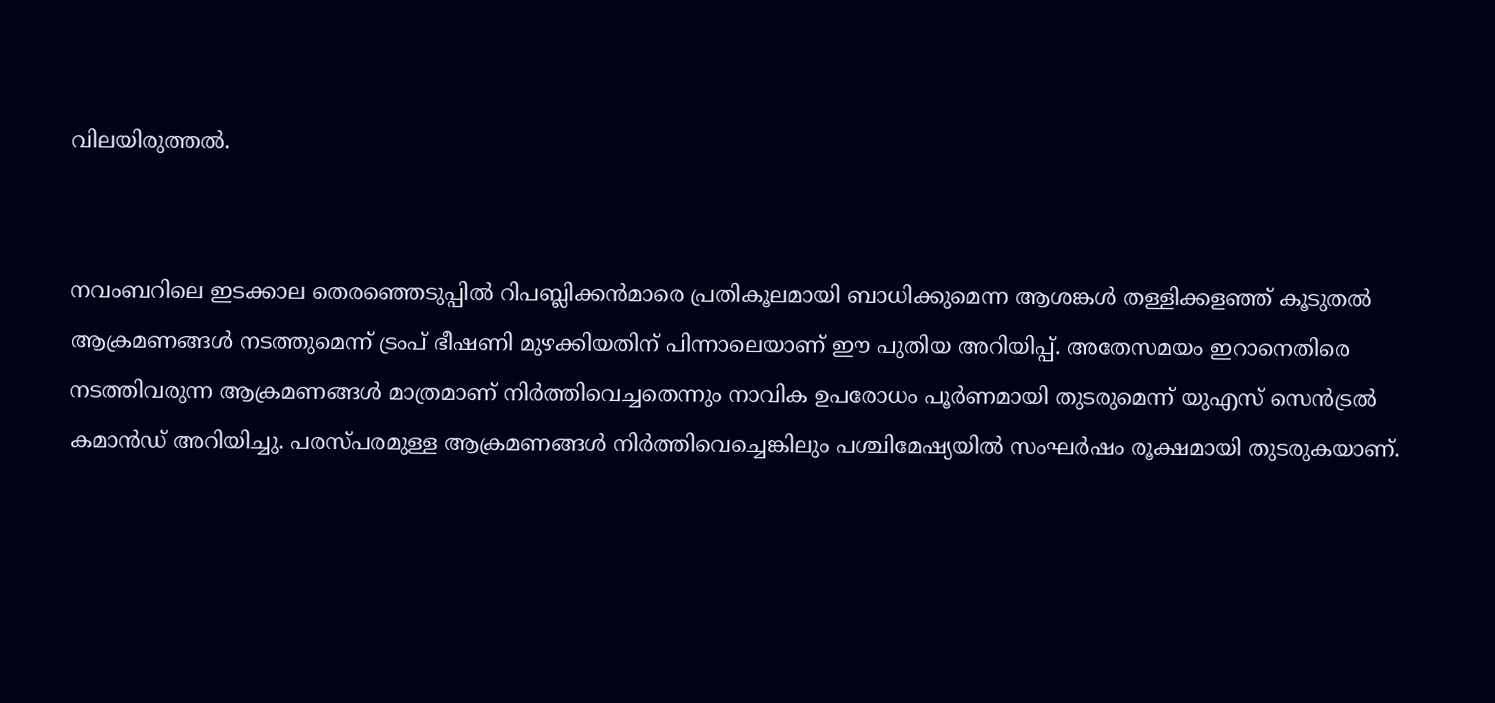വിലയിരുത്തൽ.


നവംബറിലെ ഇടക്കാല തെരഞ്ഞെടുപ്പിൽ റിപബ്ലിക്കൻമാരെ പ്രതികൂലമായി ബാധിക്കുമെന്ന ആശങ്കൾ തള്ളിക്കളഞ്ഞ് കൂടുതൽ ആക്രമണങ്ങൾ നടത്തുമെന്ന് ട്രംപ് ഭീഷണി മുഴക്കിയതിന് പിന്നാലെയാണ് ഈ പുതിയ അറിയിപ്പ്. അതേസമയം ഇറാനെതിരെ നടത്തിവരുന്ന ആക്രമണങ്ങൾ മാത്രമാണ് നിർത്തിവെച്ചതെന്നും നാവിക ഉപരോധം പൂർണമായി തുടരുമെന്ന് യുഎസ് സെൻട്രൽ കമാൻഡ് അറിയിച്ചു. പരസ്പരമുള്ള ആക്രമണങ്ങൾ നിർത്തിവെച്ചെങ്കിലും പശ്ചിമേഷ്യയിൽ സംഘർഷം രൂക്ഷമായി തുടരുകയാണ്.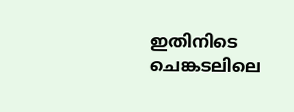ഇതിനിടെ ചെങ്കടലിലെ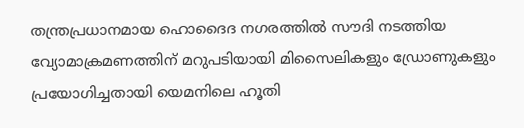തന്ത്രപ്രധാനമായ ഹൊദൈദ നഗരത്തിൽ സൗദി നടത്തിയ വ്യോമാക്രമണത്തിന് മറുപടിയായി മിസൈലികളും ഡ്രോണുകളും പ്രയോഗിച്ചതായി യെമനിലെ ഹൂതി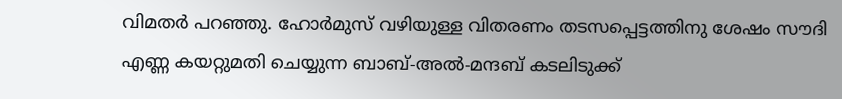വിമതർ പറഞ്ഞു. ഹോർമുസ് വഴിയുള്ള വിതരണം തടസപ്പെട്ടത്തിനു ശേഷം സൗദി എണ്ണ കയറ്റുമതി ചെയ്യുന്ന ബാബ്-അൽ-മന്ദബ് കടലിടുക്ക്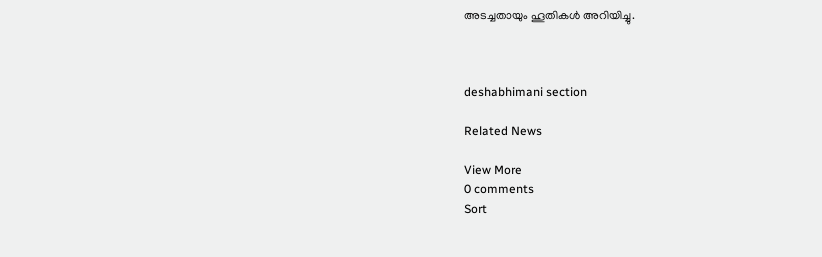അടച്ചതായും ഹൂതികൾ അറിയിച്ചു.



deshabhimani section

Related News

View More
0 comments
Sort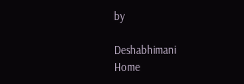by

Deshabhimani
Home